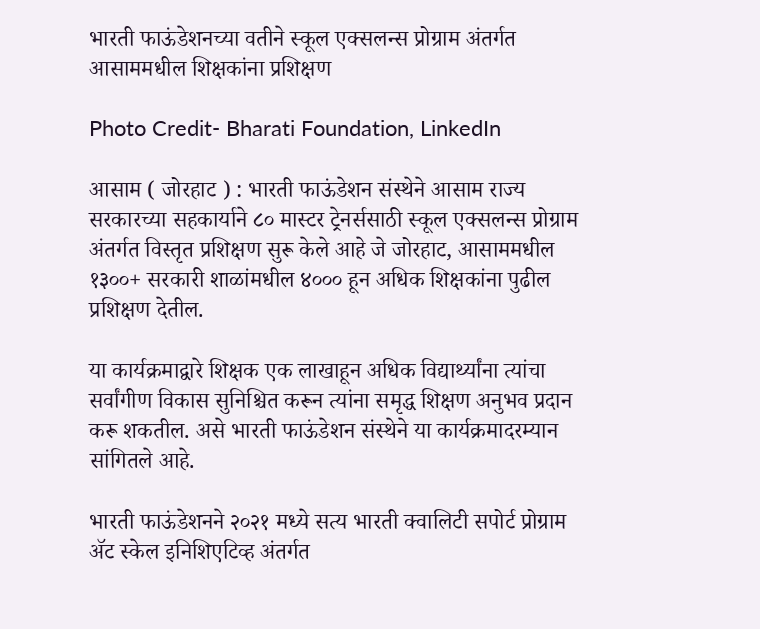भारती फाऊंडेशनच्या वतीने स्कूल एक्सलन्स प्रोग्राम अंतर्गत आसाममधील शिक्षकांना प्रशिक्षण

Photo Credit- Bharati Foundation, LinkedIn

आसाम ( जोरहाट ) : भारती फाऊंडेशन संस्थेने आसाम राज्य सरकारच्या सहकार्याने ८० मास्टर ट्रेनर्ससाठी स्कूल एक्सलन्स प्रोग्राम अंतर्गत विस्तृत प्रशिक्षण सुरू केले आहे जे जोरहाट, आसाममधील १३००+ सरकारी शाळांमधील ४००० हून अधिक शिक्षकांना पुढील प्रशिक्षण देतील.

या कार्यक्रमाद्वारे शिक्षक एक लाखाहून अधिक विद्यार्थ्यांना त्यांचा सर्वांगीण विकास सुनिश्चित करून त्यांना समृद्ध शिक्षण अनुभव प्रदान करू शकतील. असे भारती फाऊंडेशन संस्थेने या कार्यक्रमादरम्यान सांगितले आहे.

भारती फाऊंडेशनने २०२१ मध्ये सत्य भारती क्वालिटी सपोर्ट प्रोग्राम ॲट स्केल इनिशिएटिव्ह अंतर्गत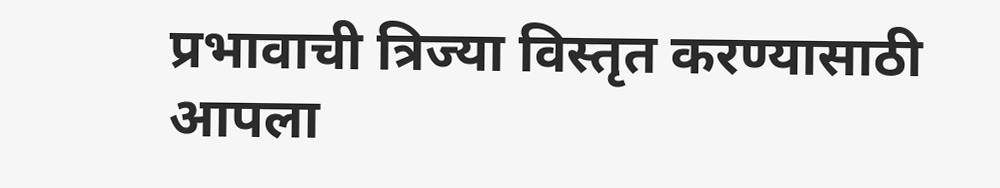प्रभावाची त्रिज्या विस्तृत करण्यासाठी आपला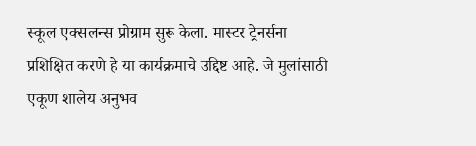स्कूल एक्सलन्स प्रोग्राम सुरू केला. मास्टर ट्रेनर्सना प्रशिक्षित करणे हे या कार्यक्रमाचे उद्दिष्ट आहे. जे मुलांसाठी एकूण शालेय अनुभव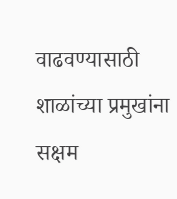वाढवण्यासाठी शाळांच्या प्रमुखांना सक्षम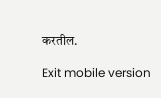करतील.

Exit mobile version